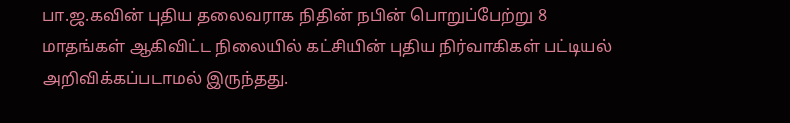பா.ஜ.கவின் புதிய தலைவராக நிதின் நபின் பொறுப்பேற்று 8 மாதங்கள் ஆகிவிட்ட நிலையில் கட்சியின் புதிய நிர்வாகிகள் பட்டியல் அறிவிக்கப்படாமல் இருந்தது.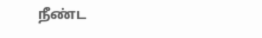நீண்ட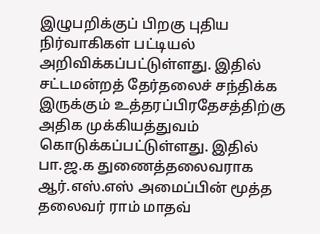இழுபறிக்குப் பிறகு புதிய நிர்வாகிகள் பட்டியல் அறிவிக்கப்பட்டுள்ளது. இதில் சட்டமன்றத் தேர்தலைச் சந்திக்க இருக்கும் உத்தரப்பிரதேசத்திற்கு அதிக முக்கியத்துவம் கொடுக்கப்பட்டுள்ளது. இதில் பா.ஜ.க துணைத்தலைவராக ஆர்.எஸ்.எஸ் அமைப்பின் மூத்த தலைவர் ராம் மாதவ்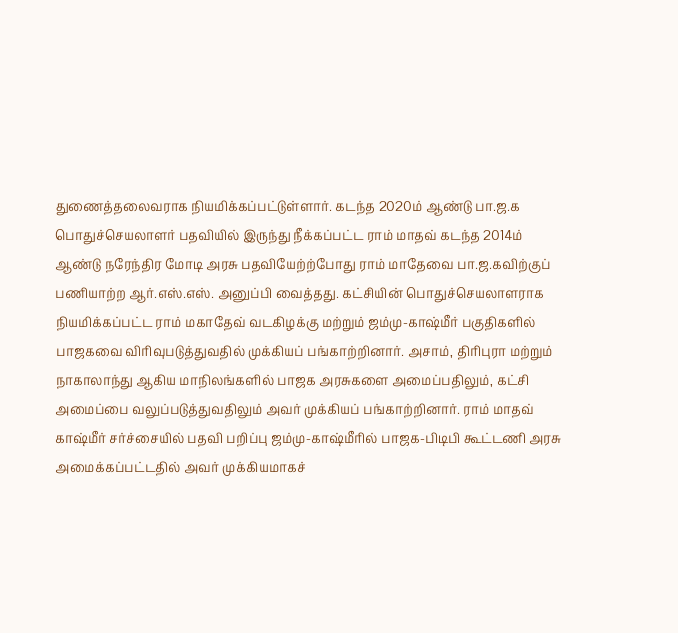துணைத்தலைவராக நியமிக்கப்பட்டுள்ளார். கடந்த 2020ம் ஆண்டு பா.ஜ.க பொதுச்செயலாளர் பதவியில் இருந்து நீக்கப்பட்ட ராம் மாதவ் கடந்த 2014ம் ஆண்டு நரேந்திர மோடி அரசு பதவியேற்ற்போது ராம் மாதேவை பா.ஜ.கவிற்குப் பணியாற்ற ஆர்.எஸ்.எஸ். அனுப்பி வைத்தது. கட்சியின் பொதுச்செயலாளராக நியமிக்கப்பட்ட ராம் மகாதேவ் வடகிழக்கு மற்றும் ஜம்மு-காஷ்மீர் பகுதிகளில் பாஜகவை விரிவுபடுத்துவதில் முக்கியப் பங்காற்றினார். அசாம், திரிபுரா மற்றும் நாகாலாந்து ஆகிய மாநிலங்களில் பாஜக அரசுகளை அமைப்பதிலும், கட்சி அமைப்பை வலுப்படுத்துவதிலும் அவர் முக்கியப் பங்காற்றினார். ராம் மாதவ் காஷ்மீர் சர்ச்சையில் பதவி பறிப்பு ஜம்மு-காஷ்மீரில் பாஜக-பிடிபி கூட்டணி அரசு அமைக்கப்பட்டதில் அவர் முக்கியமாகச்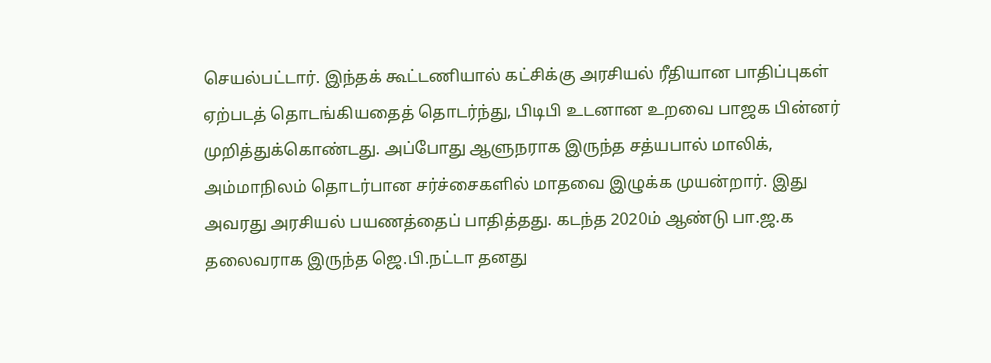செயல்பட்டார். இந்தக் கூட்டணியால் கட்சிக்கு அரசியல் ரீதியான பாதிப்புகள் ஏற்படத் தொடங்கியதைத் தொடர்ந்து, பிடிபி உடனான உறவை பாஜக பின்னர் முறித்துக்கொண்டது. அப்போது ஆளுநராக இருந்த சத்யபால் மாலிக், அம்மாநிலம் தொடர்பான சர்ச்சைகளில் மாதவை இழுக்க முயன்றார். இது அவரது அரசியல் பயணத்தைப் பாதித்தது. கடந்த 2020ம் ஆண்டு பா.ஜ.க தலைவராக இருந்த ஜெ.பி.நட்டா தனது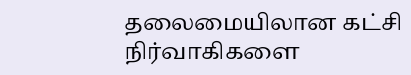தலைமையிலான கட்சி நிர்வாகிகளை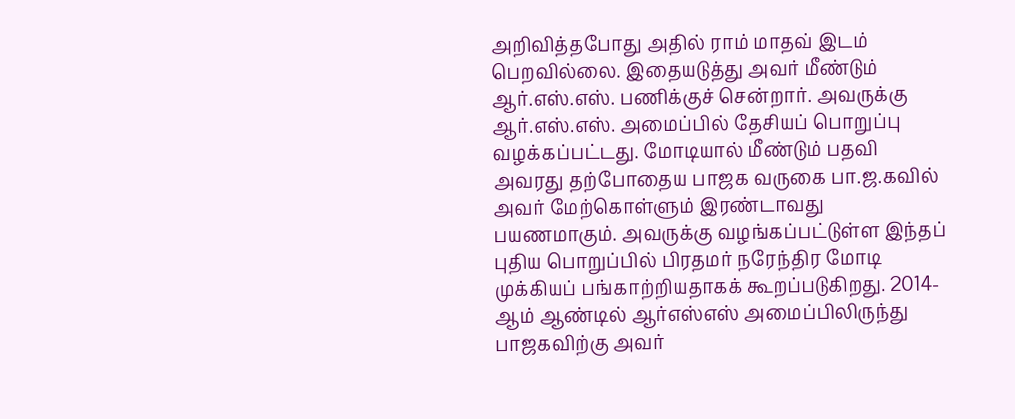அறிவித்தபோது அதில் ராம் மாதவ் இடம் பெறவில்லை. இதையடுத்து அவர் மீண்டும் ஆர்.எஸ்.எஸ். பணிக்குச் சென்றார். அவருக்கு ஆர்.எஸ்.எஸ். அமைப்பில் தேசியப் பொறுப்பு வழக்கப்பட்டது. மோடியால் மீண்டும் பதவி அவரது தற்போதைய பாஜக வருகை பா.ஜ.கவில் அவர் மேற்கொள்ளும் இரண்டாவது பயணமாகும். அவருக்கு வழங்கப்பட்டுள்ள இந்தப் புதிய பொறுப்பில் பிரதமர் நரேந்திர மோடி முக்கியப் பங்காற்றியதாகக் கூறப்படுகிறது. 2014-ஆம் ஆண்டில் ஆர்எஸ்எஸ் அமைப்பிலிருந்து பாஜகவிற்கு அவர்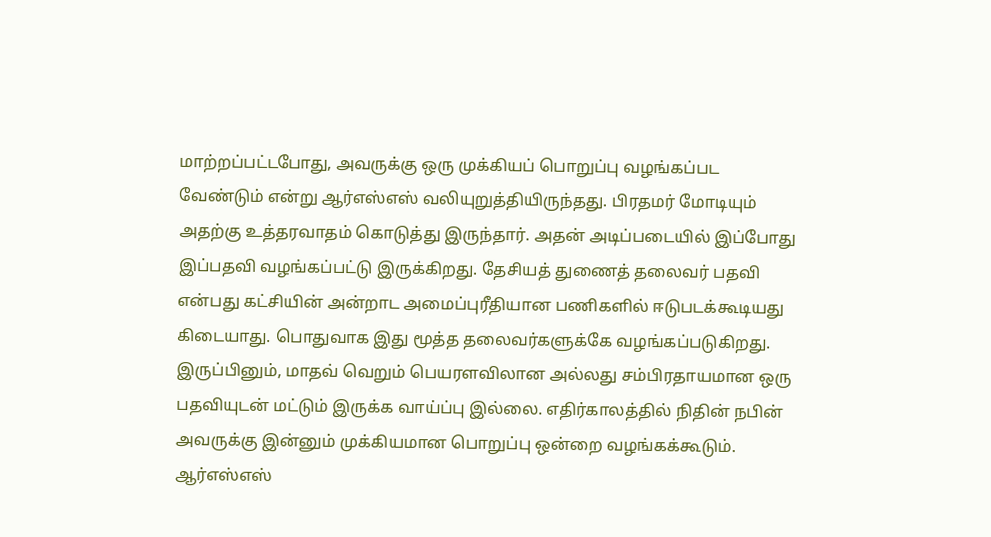மாற்றப்பட்டபோது, அவருக்கு ஒரு முக்கியப் பொறுப்பு வழங்கப்பட வேண்டும் என்று ஆர்எஸ்எஸ் வலியுறுத்தியிருந்தது. பிரதமர் மோடியும் அதற்கு உத்தரவாதம் கொடுத்து இருந்தார். அதன் அடிப்படையில் இப்போது இப்பதவி வழங்கப்பட்டு இருக்கிறது. தேசியத் துணைத் தலைவர் பதவி என்பது கட்சியின் அன்றாட அமைப்புரீதியான பணிகளில் ஈடுபடக்கூடியது கிடையாது. பொதுவாக இது மூத்த தலைவர்களுக்கே வழங்கப்படுகிறது. இருப்பினும், மாதவ் வெறும் பெயரளவிலான அல்லது சம்பிரதாயமான ஒரு பதவியுடன் மட்டும் இருக்க வாய்ப்பு இல்லை. எதிர்காலத்தில் நிதின் நபின் அவருக்கு இன்னும் முக்கியமான பொறுப்பு ஒன்றை வழங்கக்கூடும். ஆர்எஸ்எஸ்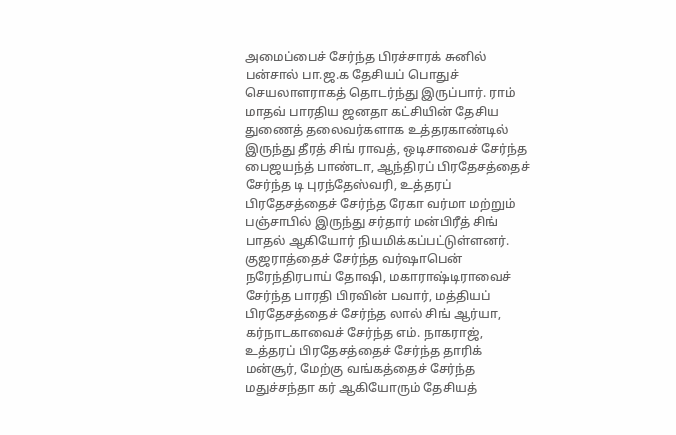அமைப்பைச் சேர்ந்த பிரச்சாரக் சுனில் பன்சால் பா.ஜ.க தேசியப் பொதுச் செயலாளராகத் தொடர்ந்து இருப்பார். ராம் மாதவ் பாரதிய ஜனதா கட்சியின் தேசிய துணைத் தலைவர்களாக உத்தரகாண்டில் இருந்து தீரத் சிங் ராவத், ஒடிசாவைச் சேர்ந்த பைஜயந்த் பாண்டா, ஆந்திரப் பிரதேசத்தைச் சேர்ந்த டி புரந்தேஸ்வரி, உத்தரப் பிரதேசத்தைச் சேர்ந்த ரேகா வர்மா மற்றும் பஞ்சாபில் இருந்து சர்தார் மன்பிரீத் சிங் பாதல் ஆகியோர் நியமிக்கப்பட்டுள்ளனர். குஜராத்தைச் சேர்ந்த வர்ஷாபென் நரேந்திரபாய் தோஷி, மகாராஷ்டிராவைச் சேர்ந்த பாரதி பிரவின் பவார், மத்தியப் பிரதேசத்தைச் சேர்ந்த லால் சிங் ஆர்யா, கர்நாடகாவைச் சேர்ந்த எம். நாகராஜ், உத்தரப் பிரதேசத்தைச் சேர்ந்த தாரிக் மன்சூர், மேற்கு வங்கத்தைச் சேர்ந்த மதுச்சந்தா கர் ஆகியோரும் தேசியத்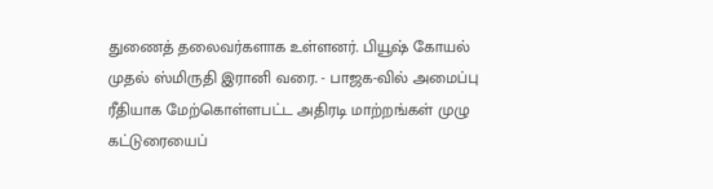துணைத் தலைவர்களாக உள்ளனர். பியூஷ் கோயல் முதல் ஸ்மிருதி இரானி வரை. - பாஜக-வில் அமைப்பு ரீதியாக மேற்கொள்ளபட்ட அதிரடி மாற்றங்கள் முழு கட்டுரையைப்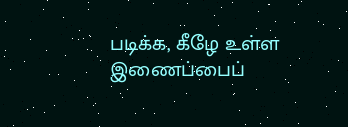படிக்க, கீழே உள்ள இணைப்பைப்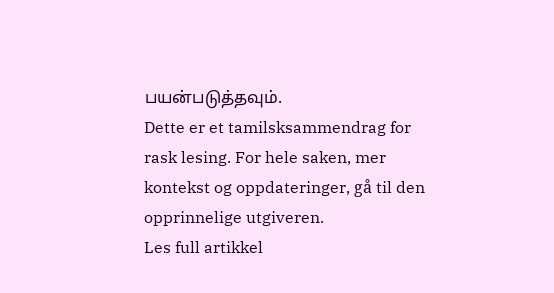பயன்படுத்தவும்.
Dette er et tamilsksammendrag for rask lesing. For hele saken, mer kontekst og oppdateringer, gå til den opprinnelige utgiveren.
Les full artikkel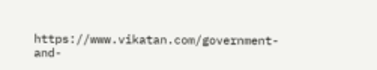https://www.vikatan.com/government-and-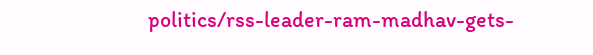politics/rss-leader-ram-madhav-gets-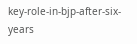key-role-in-bjp-after-six-years